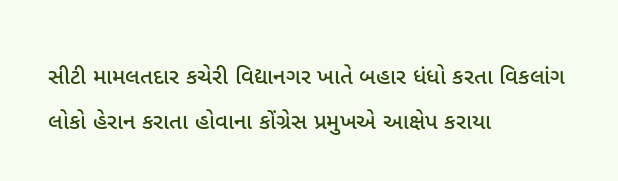સીટી મામલતદાર કચેરી વિદ્યાનગર ખાતે બહાર ધંધો કરતા વિકલાંગ લોકો હેરાન કરાતા હોવાના કોંગ્રેસ પ્રમુખએ આક્ષેપ કરાયા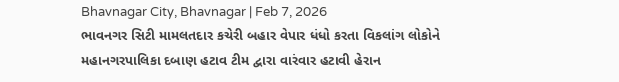Bhavnagar City, Bhavnagar | Feb 7, 2026
ભાવનગર સિટી મામલતદાર કચેરી બહાર વેપાર ધંધો કરતા વિકલાંગ લોકોને મહાનગરપાલિકા દબાણ હટાવ ટીમ દ્વારા વારંવાર હટાવી હેરાન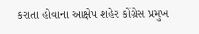કરાતા હોવાના આક્ષેપ શહેર કોંગ્રેસ પ્રમુખ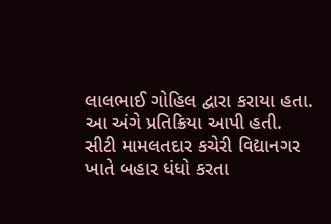લાલભાઈ ગોહિલ દ્વારા કરાયા હતા. આ અંગે પ્રતિક્રિયા આપી હતી.
સીટી મામલતદાર કચેરી વિદ્યાનગર ખાતે બહાર ધંધો કરતા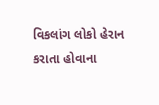વિકલાંગ લોકો હેરાન કરાતા હોવાના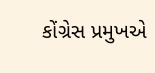કોંગ્રેસ પ્રમુખએ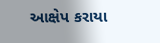આક્ષેપ કરાયા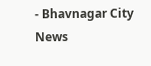- Bhavnagar City News